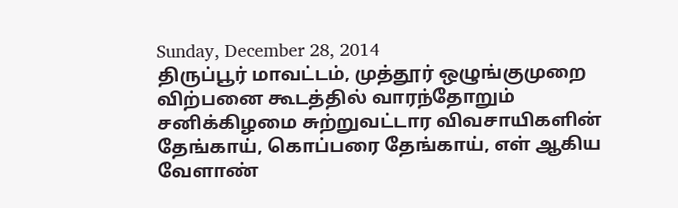Sunday, December 28, 2014
திருப்பூர் மாவட்டம், முத்தூர் ஒழுங்குமுறை விற்பனை கூடத்தில் வாரந்தோறும் சனிக்கிழமை சுற்றுவட்டார விவசாயிகளின் தேங்காய், கொப்பரை தேங்காய், எள் ஆகிய வேளாண்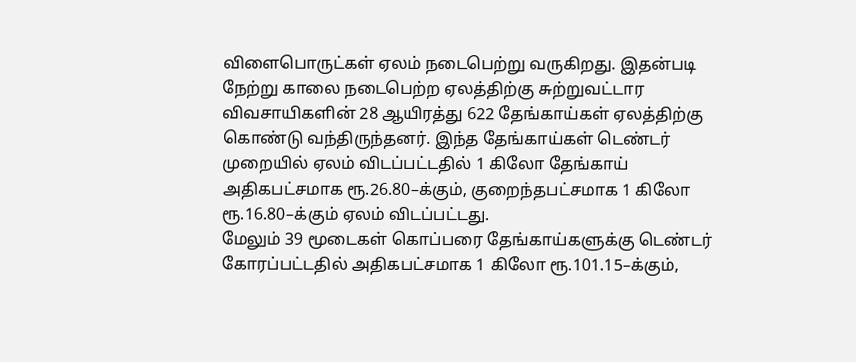விளைபொருட்கள் ஏலம் நடைபெற்று வருகிறது. இதன்படி நேற்று காலை நடைபெற்ற ஏலத்திற்கு சுற்றுவட்டார விவசாயிகளின் 28 ஆயிரத்து 622 தேங்காய்கள் ஏலத்திற்கு கொண்டு வந்திருந்தனர். இந்த தேங்காய்கள் டெண்டர் முறையில் ஏலம் விடப்பட்டதில் 1 கிலோ தேங்காய் அதிகபட்சமாக ரூ.26.80–க்கும், குறைந்தபட்சமாக 1 கிலோ ரூ.16.80–க்கும் ஏலம் விடப்பட்டது.
மேலும் 39 மூடைகள் கொப்பரை தேங்காய்களுக்கு டெண்டர் கோரப்பட்டதில் அதிகபட்சமாக 1 கிலோ ரூ.101.15–க்கும்,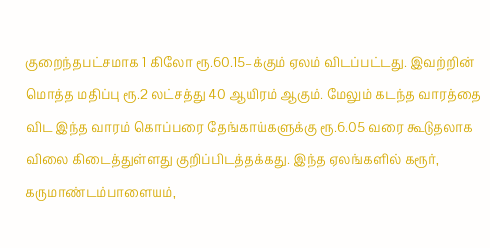குறைந்தபட்சமாக 1 கிலோ ரூ.60.15–க்கும் ஏலம் விடப்பட்டது. இவற்றின் மொத்த மதிப்பு ரூ.2 லட்சத்து 40 ஆயிரம் ஆகும். மேலும் கடந்த வாரத்தை விட இந்த வாரம் கொப்பரை தேங்காய்களுக்கு ரூ.6.05 வரை கூடுதலாக விலை கிடைத்துள்ளது குறிப்பிடத்தக்கது. இந்த ஏலங்களில் கரூர், கருமாண்டம்பாளையம்,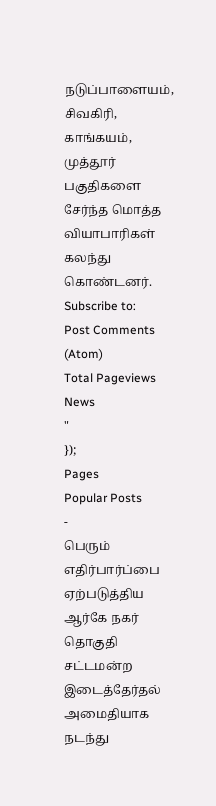நடுப்பாளையம், சிவகிரி, காங்கயம், முத்தூர் பகுதிகளை சேர்ந்த மொத்த வியாபாரிகள் கலந்து கொண்டனர்.
Subscribe to:
Post Comments (Atom)
Total Pageviews
News
"
});
Pages
Popular Posts
-
பெரும் எதிர்பார்ப்பை ஏற்படுத்திய ஆர்கே நகர் தொகுதி சட்டமன்ற இடைத்தேர்தல் அமைதியாக நடந்து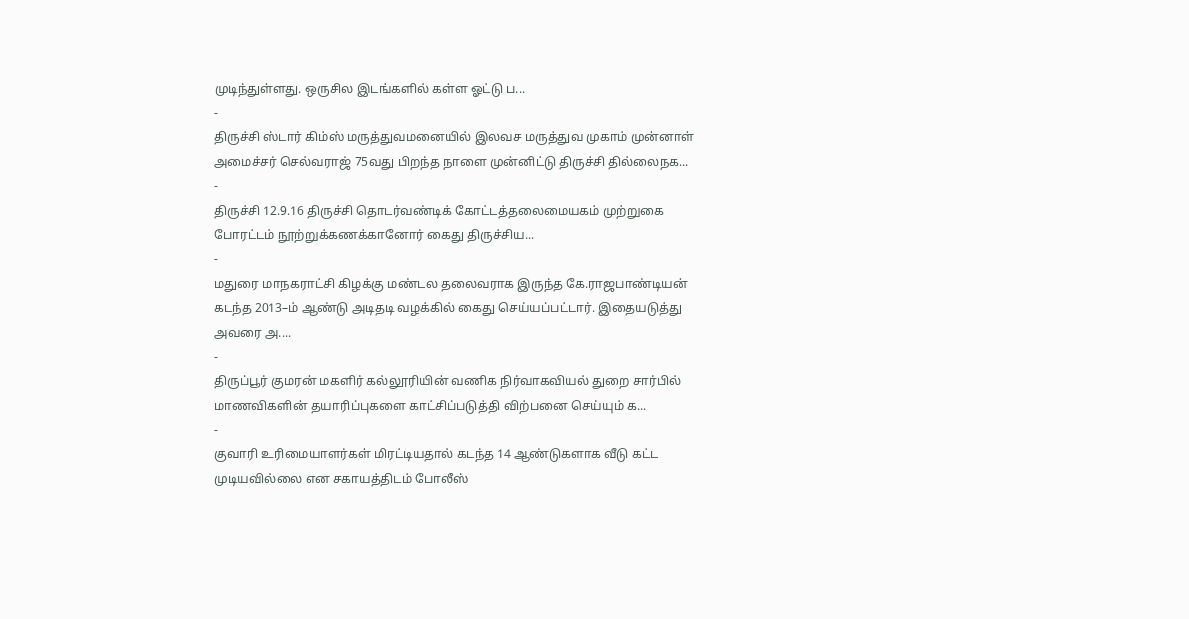முடிந்துள்ளது. ஒருசில இடங்களில் கள்ள ஓட்டு ப...
-
திருச்சி ஸ்டார் கிம்ஸ் மருத்துவமனையில் இலவச மருத்துவ முகாம் முன்னாள் அமைச்சர் செல்வராஜ் 75வது பிறந்த நாளை முன்னிட்டு திருச்சி தில்லைநக...
-
திருச்சி 12.9.16 திருச்சி தொடர்வண்டிக் கோட்டத்தலைமையகம் முற்றுகை போரட்டம் நூற்றுக்கணக்கானோர் கைது திருச்சிய...
-
மதுரை மாநகராட்சி கிழக்கு மண்டல தலைவராக இருந்த கே.ராஜபாண்டியன் கடந்த 2013–ம் ஆண்டு அடிதடி வழக்கில் கைது செய்யப்பட்டார். இதையடுத்து அவரை அ....
-
திருப்பூர் குமரன் மகளிர் கல்லூரியின் வணிக நிர்வாகவியல் துறை சார்பில் மாணவிகளின் தயாரிப்புகளை காட்சிப்படுத்தி விற்பனை செய்யும் க...
-
குவாரி உரிமையாளர்கள் மிரட்டியதால் கடந்த 14 ஆண்டுகளாக வீடு கட்ட முடியவில்லை என சகாயத்திடம் போலீஸ்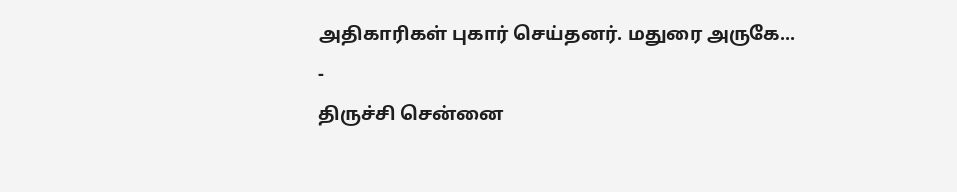அதிகாரிகள் புகார் செய்தனர். மதுரை அருகே...
-
திருச்சி சென்னை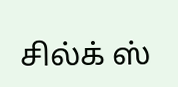சில்க் ஸ்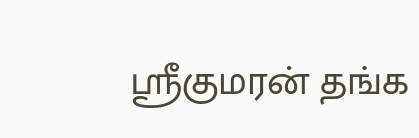ஸ்ரீகுமரன் தங்க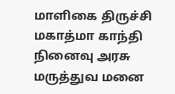மாளிகை திருச்சி மகாத்மா காந்தி நினைவு அரசு மருத்துவ மனை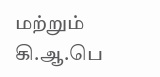மற்றும் கி.ஆ.பெ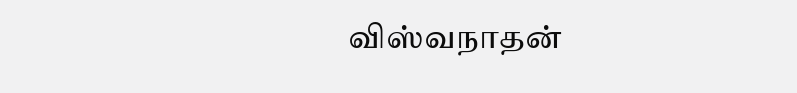விஸ்வநாதன்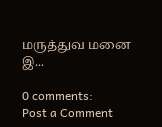மருத்துவ மனை இ...

0 comments:
Post a Comment